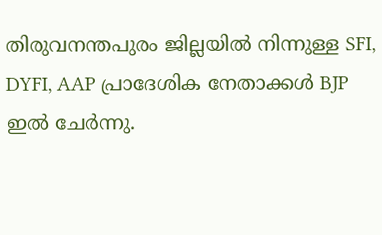തിരുവനന്തപുരം ജില്ലയിൽ നിന്നുള്ള SFI, DYFI, AAP പ്രാദേശിക നേതാക്കൾ BJP ഇൽ ചേർന്നു.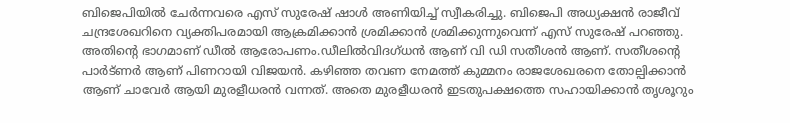ബിജെപിയിൽ ചേർന്നവരെ എസ് സുരേഷ് ഷാൾ അണിയിച്ച് സ്വീകരിച്ചു. ബിജെപി അധ്യക്ഷൻ രാജീവ് ചന്ദ്രശേഖറിനെ വ്യക്തിപരമായി ആക്രമിക്കാൻ ശ്രമിക്കാൻ ശ്രമിക്കുന്നുവെന്ന് എസ് സുരേഷ് പറഞ്ഞു. അതിന്റെ ഭാഗമാണ് ഡീൽ ആരോപണം.ഡീലിൽവിദഗ്ധൻ ആണ് വി ഡി സതീശൻ ആണ്. സതീശന്റെ പാർട്ണർ ആണ് പിണറായി വിജയൻ. കഴിഞ്ഞ തവണ നേമത്ത് കുമ്മനം രാജശേഖരനെ തോല്പിക്കാൻ ആണ് ചാവേർ ആയി മുരളീധരൻ വന്നത്. അതെ മുരളീധരൻ ഇടതുപക്ഷത്തെ സഹായിക്കാൻ തൃശൂറും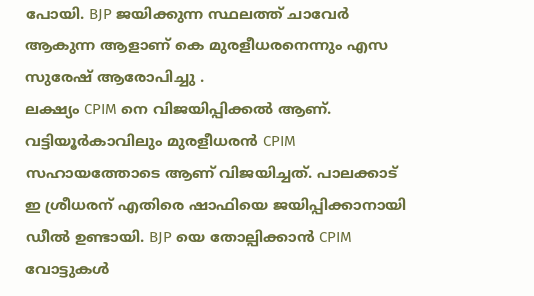പോയി. BJP ജയിക്കുന്ന സ്ഥലത്ത് ചാവേർ ആകുന്ന ആളാണ് കെ മുരളീധരനെന്നും എസ സുരേഷ് ആരോപിച്ചു .
ലക്ഷ്യം CPIM നെ വിജയിപ്പിക്കൽ ആണ്. വട്ടിയൂർകാവിലും മുരളീധരൻ CPIM സഹായത്തോടെ ആണ് വിജയിച്ചത്. പാലക്കാട് ഇ ശ്രീധരന് എതിരെ ഷാഫിയെ ജയിപ്പിക്കാനായി ഡീൽ ഉണ്ടായി. BJP യെ തോല്പിക്കാൻ CPIM വോട്ടുകൾ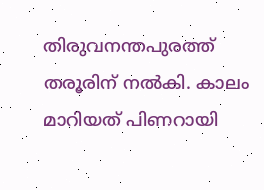തിരുവനന്തപുരത്ത് തരൂരിന് നൽകി. കാലം മാറിയത് പിണറായി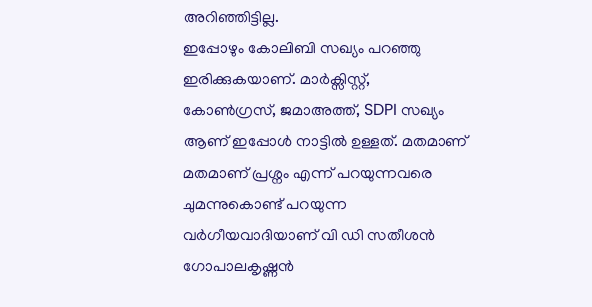അറിഞ്ഞിട്ടില്ല.
ഇപ്പോഴും കോലിബി സഖ്യം പറഞ്ഞു ഇരിക്കുകയാണ്. മാർക്സിസ്റ്റ്, കോൺഗ്രസ്, ജമാഅത്ത്, SDPI സഖ്യം ആണ് ഇപ്പോൾ നാട്ടിൽ ഉള്ളത്. മതമാണ് മതമാണ് പ്രശ്നം എന്ന് പറയുന്നവരെ ചുമന്നുകൊണ്ട് പറയുന്ന വർഗീയവാദിയാണ് വി ഡി സതീശൻ ഗോപാലകൃഷ്ണൻ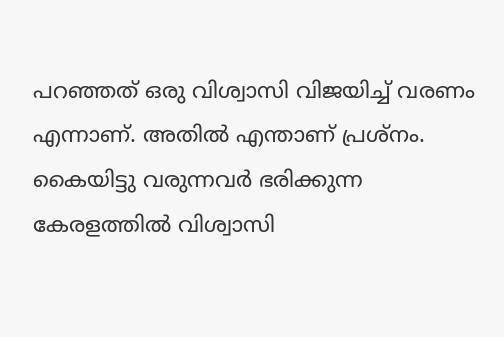പറഞ്ഞത് ഒരു വിശ്വാസി വിജയിച്ച് വരണം എന്നാണ്. അതിൽ എന്താണ് പ്രശ്നം. കൈയിട്ടു വരുന്നവർ ഭരിക്കുന്ന കേരളത്തിൽ വിശ്വാസി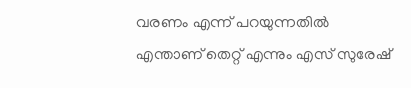വരണം എന്ന് പറയുന്നതിൽ എന്താണ് തെറ്റ് എന്നും എസ് സുരേഷ്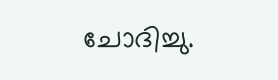ചോദിച്ചു.